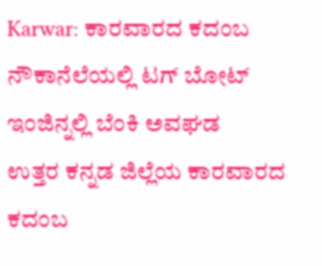Karwar: ಕಾರವಾರದ ಕದಂಬ ನೌಕಾನೆಲೆಯಲ್ಲಿ ಟಗ್ ಬೋಟ್ ಇಂಜಿನ್ನಲ್ಲಿ ಬೆಂಕಿ ಅವಘಡ
ಉತ್ತರ ಕನ್ನಡ ಜಿಲ್ಲೆಯ ಕಾರವಾರದ ಕದಂಬ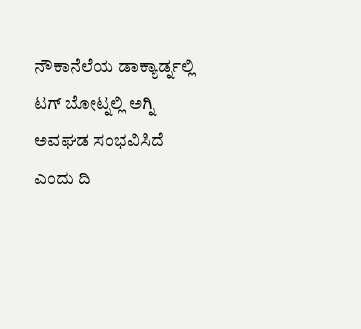ನೌಕಾನೆಲೆಯ ಡಾಕ್ಯಾರ್ಡ್ನಲ್ಲಿ ಟಗ್ ಬೋಟ್ನಲ್ಲಿ ಅಗ್ನಿ ಅವಘಡ ಸಂಭವಿಸಿದೆ ಎಂದು ದಿ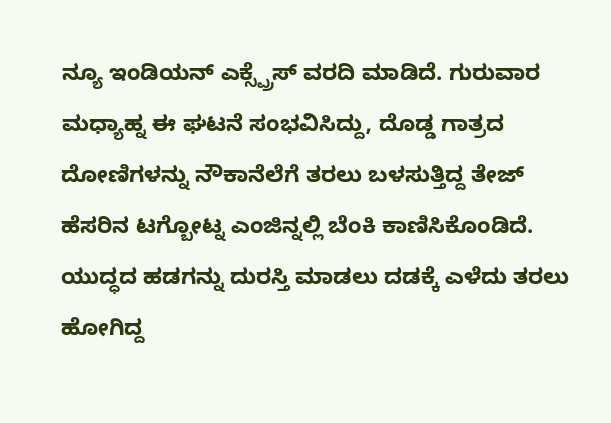ನ್ಯೂ ಇಂಡಿಯನ್ ಎಕ್ಸ್ಪ್ರೆಸ್ ವರದಿ ಮಾಡಿದೆ. ಗುರುವಾರ ಮಧ್ಯಾಹ್ನ ಈ ಘಟನೆ ಸಂಭವಿಸಿದ್ದು, ದೊಡ್ಡ ಗಾತ್ರದ ದೋಣಿಗಳನ್ನು ನೌಕಾನೆಲೆಗೆ ತರಲು ಬಳಸುತ್ತಿದ್ದ ತೇಜ್ ಹೆಸರಿನ ಟಗ್ಬೋಟ್ನ ಎಂಜಿನ್ನಲ್ಲಿ ಬೆಂಕಿ ಕಾಣಿಸಿಕೊಂಡಿದೆ.
ಯುದ್ಧದ ಹಡಗನ್ನು ದುರಸ್ತಿ ಮಾಡಲು ದಡಕ್ಕೆ ಎಳೆದು ತರಲು ಹೋಗಿದ್ದ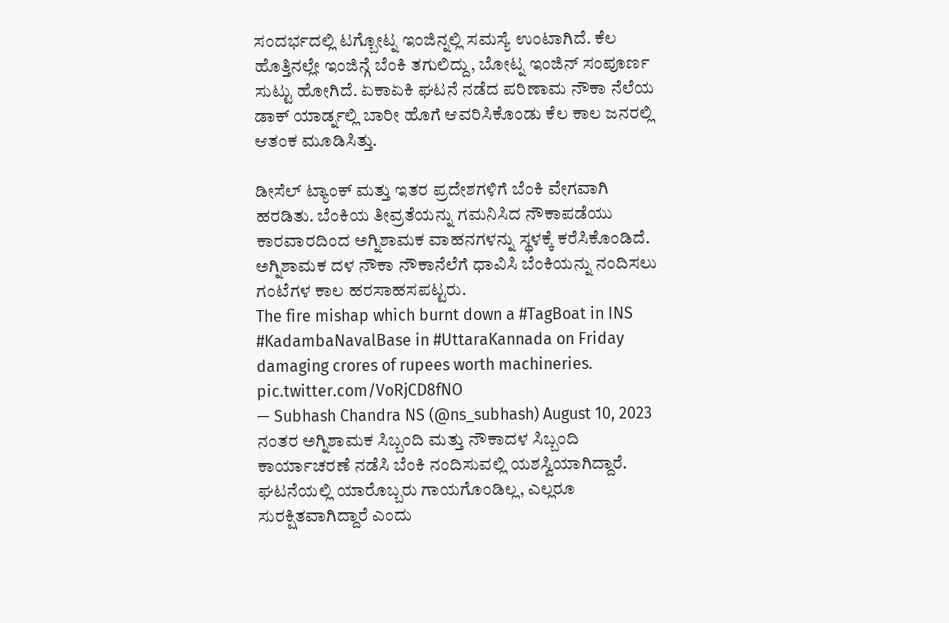ಸಂದರ್ಭದಲ್ಲಿ ಟಗ್ಬೋಟ್ನ ಇಂಜಿನ್ನಲ್ಲಿ ಸಮಸ್ಯೆ ಉಂಟಾಗಿದೆ. ಕೆಲ ಹೊತ್ತಿನಲ್ಲೇ ಇಂಜಿನ್ಗೆ ಬೆಂಕಿ ತಗುಲಿದ್ದು, ಬೋಟ್ನ ಇಂಜಿನ್ ಸಂಪೂರ್ಣ ಸುಟ್ಟು ಹೋಗಿದೆ. ಏಕಾಏಕಿ ಘಟನೆ ನಡೆದ ಪರಿಣಾಮ ನೌಕಾ ನೆಲೆಯ ಡಾಕ್ ಯಾರ್ಡ್ನಲ್ಲಿ ಬಾರೀ ಹೊಗೆ ಆವರಿಸಿಕೊಂಡು ಕೆಲ ಕಾಲ ಜನರಲ್ಲಿ ಆತಂಕ ಮೂಡಿಸಿತ್ತು.

ಡೀಸೆಲ್ ಟ್ಯಾಂಕ್ ಮತ್ತು ಇತರ ಪ್ರದೇಶಗಳಿಗೆ ಬೆಂಕಿ ವೇಗವಾಗಿ ಹರಡಿತು. ಬೆಂಕಿಯ ತೀವ್ರತೆಯನ್ನು ಗಮನಿಸಿದ ನೌಕಾಪಡೆಯು ಕಾರವಾರದಿಂದ ಅಗ್ನಿಶಾಮಕ ವಾಹನಗಳನ್ನು ಸ್ಥಳಕ್ಕೆ ಕರೆಸಿಕೊಂಡಿದೆ. ಅಗ್ನಿಶಾಮಕ ದಳ ನೌಕಾ ನೌಕಾನೆಲೆಗೆ ಧಾವಿಸಿ ಬೆಂಕಿಯನ್ನು ನಂದಿಸಲು ಗಂಟೆಗಳ ಕಾಲ ಹರಸಾಹಸಪಟ್ಟರು.
The fire mishap which burnt down a #TagBoat in INS #KadambaNavalBase in #UttaraKannada on Friday damaging crores of rupees worth machineries. pic.twitter.com/VoRjCD8fNO
— Subhash Chandra NS (@ns_subhash) August 10, 2023
ನಂತರ ಅಗ್ನಿಶಾಮಕ ಸಿಬ್ಬಂದಿ ಮತ್ತು ನೌಕಾದಳ ಸಿಬ್ಬಂದಿ ಕಾರ್ಯಾಚರಣೆ ನಡೆಸಿ ಬೆಂಕಿ ನಂದಿಸುವಲ್ಲಿ ಯಶಸ್ವಿಯಾಗಿದ್ದಾರೆ. ಘಟನೆಯಲ್ಲಿ ಯಾರೊಬ್ಬರು ಗಾಯಗೊಂಡಿಲ್ಲ, ಎಲ್ಲರೂ ಸುರಕ್ಷಿತವಾಗಿದ್ದಾರೆ ಎಂದು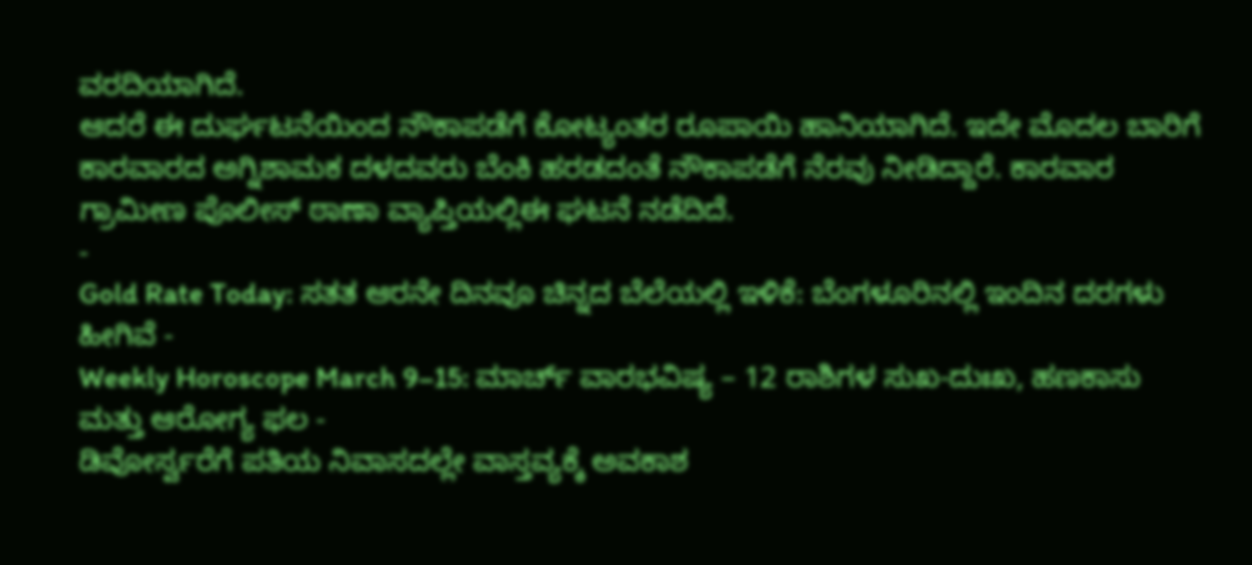ವರದಿಯಾಗಿದೆ.
ಆದರೆ ಈ ದುರ್ಘಟನೆಯಿಂದ ನೌಕಾಪಡೆಗೆ ಕೋಟ್ಯಂತರ ರೂಪಾಯಿ ಹಾನಿಯಾಗಿದೆ. ಇದೇ ಮೊದಲ ಬಾರಿಗೆ ಕಾರವಾರದ ಅಗ್ನಿಶಾಮಕ ದಳದವರು ಬೆಂಕಿ ಹರಡದಂತೆ ನೌಕಾಪಡೆಗೆ ನೆರವು ನೀಡಿದ್ದಾರೆ. ಕಾರವಾರ ಗ್ರಾಮೀಣ ಪೊಲೀಸ್ ಠಾಣಾ ವ್ಯಾಪ್ತಿಯಲ್ಲಿಈ ಘಟನೆ ನಡೆದಿದೆ.
-
Gold Rate Today: ಸತತ ಆರನೇ ದಿನವೂ ಚಿನ್ನದ ಬೆಲೆಯಲ್ಲಿ ಇಳಿಕೆ: ಬೆಂಗಳೂರಿನಲ್ಲಿ ಇಂದಿನ ದರಗಳು ಹೀಗಿವೆ -
Weekly Horoscope March 9–15: ಮಾರ್ಚ್ ವಾರಭವಿಷ್ಯ – 12 ರಾಶಿಗಳ ಸುಖ-ದುಃಖ, ಹಣಕಾಸು ಮತ್ತು ಆರೋಗ್ಯ ಫಲ -
ಡಿವೋರ್ಸ್ವರೆಗೆ ಪತಿಯ ನಿವಾಸದಲ್ಲೇ ವಾಸ್ತವ್ಯಕ್ಕೆ ಅವಕಾಶ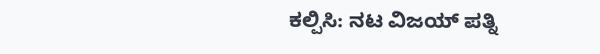ಕಲ್ಪಿಸಿ: ನಟ ವಿಜಯ್ ಪತ್ನಿ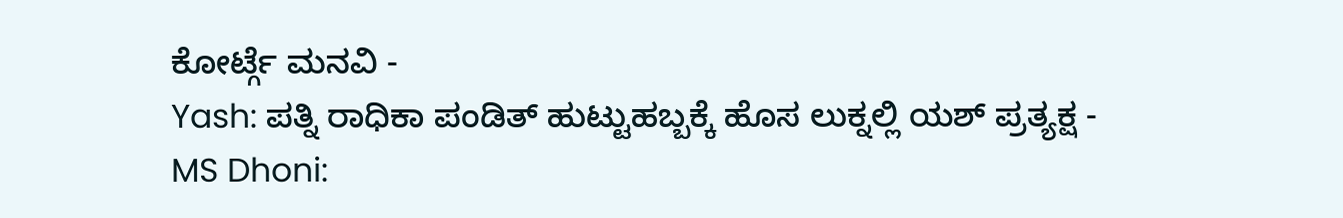ಕೋರ್ಟ್ಗೆ ಮನವಿ -
Yash: ಪತ್ನಿ ರಾಧಿಕಾ ಪಂಡಿತ್ ಹುಟ್ಟುಹಬ್ಬಕ್ಕೆ ಹೊಸ ಲುಕ್ನಲ್ಲಿ ಯಶ್ ಪ್ರತ್ಯಕ್ಷ -
MS Dhoni: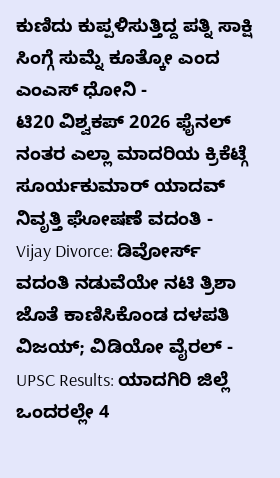ಕುಣಿದು ಕುಪ್ಪಳಿಸುತ್ತಿದ್ದ ಪತ್ನಿ ಸಾಕ್ಷಿ ಸಿಂಗ್ಗೆ ಸುಮ್ನೆ ಕೂತ್ಕೋ ಎಂದ ಎಂಎಸ್ ಧೋನಿ -
ಟಿ20 ವಿಶ್ವಕಪ್ 2026 ಫೈನಲ್ ನಂತರ ಎಲ್ಲಾ ಮಾದರಿಯ ಕ್ರಿಕೆಟ್ಗೆ ಸೂರ್ಯಕುಮಾರ್ ಯಾದವ್ ನಿವೃತ್ತಿ ಘೋಷಣೆ ವದಂತಿ -
Vijay Divorce: ಡಿವೋರ್ಸ್ ವದಂತಿ ನಡುವೆಯೇ ನಟಿ ತ್ರಿಶಾ ಜೊತೆ ಕಾಣಿಸಿಕೊಂಡ ದಳಪತಿ ವಿಜಯ್; ವಿಡಿಯೋ ವೈರಲ್ -
UPSC Results: ಯಾದಗಿರಿ ಜಿಲ್ಲೆ ಒಂದರಲ್ಲೇ 4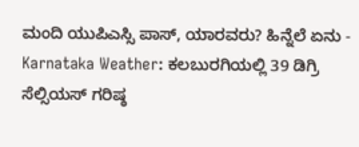ಮಂದಿ ಯುಪಿಎಸ್ಸಿ ಪಾಸ್, ಯಾರವರು? ಹಿನ್ನೆಲೆ ಏನು -
Karnataka Weather: ಕಲಬುರಗಿಯಲ್ಲಿ 39 ಡಿಗ್ರಿ ಸೆಲ್ಸಿಯಸ್ ಗರಿಷ್ಠ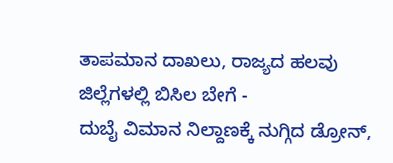ತಾಪಮಾನ ದಾಖಲು, ರಾಜ್ಯದ ಹಲವು ಜಿಲ್ಲೆಗಳಲ್ಲಿ ಬಿಸಿಲ ಬೇಗೆ -
ದುಬೈ ವಿಮಾನ ನಿಲ್ದಾಣಕ್ಕೆ ನುಗ್ಗಿದ ಡ್ರೋನ್,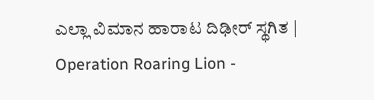ಎಲ್ಲಾ ವಿಮಾನ ಹಾರಾಟ ದಿಢೀರ್ ಸ್ಥಗಿತ | Operation Roaring Lion -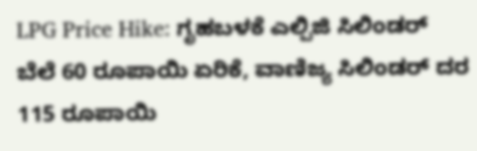LPG Price Hike: ಗೃಹಬಳಕೆ ಎಲ್ಪಿಜಿ ಸಿಲಿಂಡರ್ ಬೆಲೆ 60 ರೂಪಾಯಿ ಏರಿಕೆ, ವಾಣಿಜ್ಯ ಸಿಲಿಂಡರ್ ದರ 115 ರೂಪಾಯಿ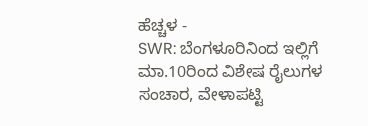ಹೆಚ್ಚಳ -
SWR: ಬೆಂಗಳೂರಿನಿಂದ ಇಲ್ಲಿಗೆ ಮಾ.10ರಿಂದ ವಿಶೇಷ ರೈಲುಗಳ ಸಂಚಾರ, ವೇಳಾಪಟ್ಟಿ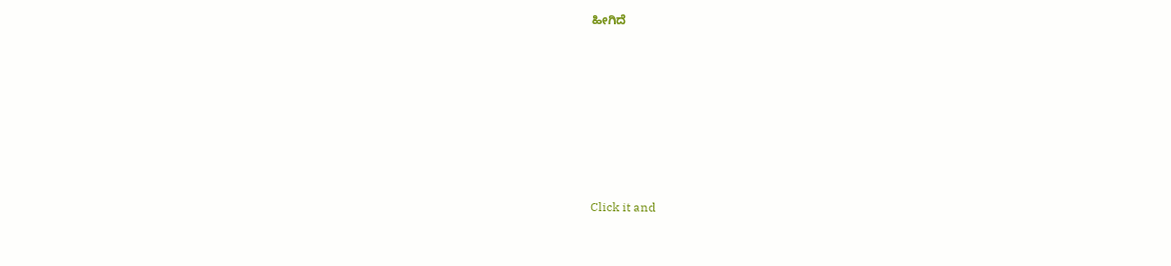ಹೀಗಿದೆ












Click it and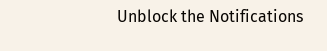Unblock the Notifications